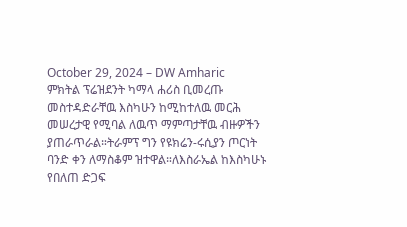October 29, 2024 – DW Amharic
ምክትል ፕሬዝደንት ካማላ ሐሪስ ቢመረጡ መስተዳድራቸዉ እስካሁን ከሚከተለዉ መርሕ መሠረታዊ የሚባል ለዉጥ ማምጣታቸዉ ብዙዎችን ያጠራጥራል።ትራምፕ ግን የዩክሬን-ሩሲያን ጦርነት ባንድ ቀን ለማስቆም ዝተዋል።ለእስራኤል ከእስካሁኑ የበለጠ ድጋፍ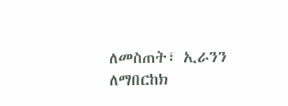ለመስጠት፣ ኢራንን ለማበርከክ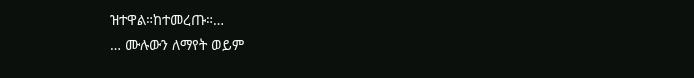ዝተዋል።ከተመረጡ።…
… ሙሉውን ለማየት ወይም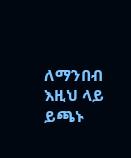ለማንበብ እዚህ ላይ ይጫኑ